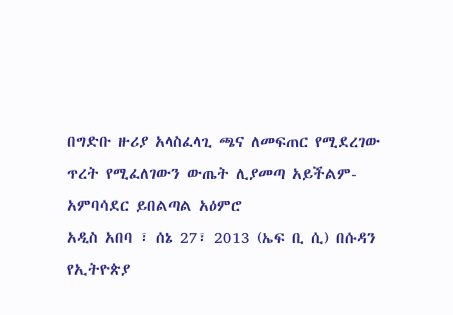በግድቡ ዙሪያ አላስፈላጊ ጫና ለመፍጠር የሚደረገው ጥረት የሚፈለገውን ውጤት ሊያመጣ አይችልም-አምባሳደር ይበልጣል አዕምሮ
አዲስ አበባ ፣ ሰኔ 27፣ 2013 (ኤፍ ቢ ሲ) በሱዳን የኢትዮጵያ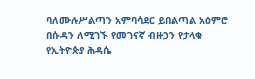ባለሙሉሥልጣን አምባሳደር ይበልጣል አዕምሮ በሱዳን ለሚገኙ የመገናኛ ብዙኃን የታላቁ የኢትዮጵያ ሕዳሴ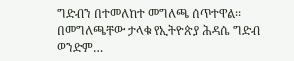ግድብን በተመለከተ መግለጫ ሰጥተዋል፡፡
በመግለጫቸው ታላቁ የኢትዮጵያ ሕዳሴ ግድብ ወንድም…